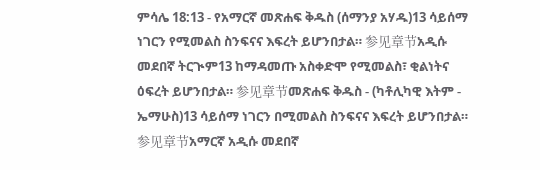ምሳሌ 18:13 - የአማርኛ መጽሐፍ ቅዱስ (ሰማንያ አሃዱ)13 ሳይሰማ ነገርን የሚመልስ ስንፍናና እፍረት ይሆንበታል። 参见章节አዲሱ መደበኛ ትርጒም13 ከማዳመጡ አስቀድሞ የሚመልስ፣ ቂልነትና ዕፍረት ይሆንበታል። 参见章节መጽሐፍ ቅዱስ - (ካቶሊካዊ እትም - ኤማሁስ)13 ሳይሰማ ነገርን በሚመልስ ስንፍናና እፍረት ይሆንበታል። 参见章节አማርኛ አዲሱ መደበኛ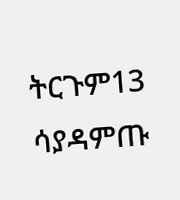ትርጉም13 ሳያዳምጡ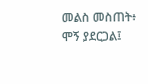መልስ መስጠት፥ ሞኝ ያደርጋል፤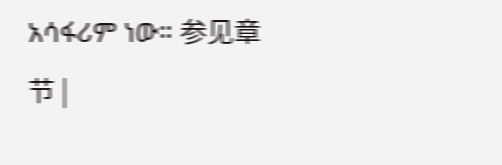አሳፋሪም ነው። 参见章节 |